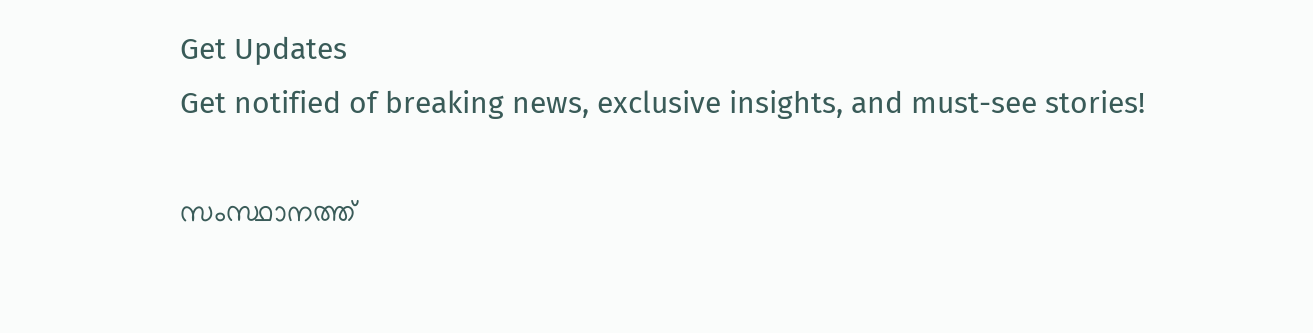Get Updates
Get notified of breaking news, exclusive insights, and must-see stories!

സംസ്ഥാനത്ത്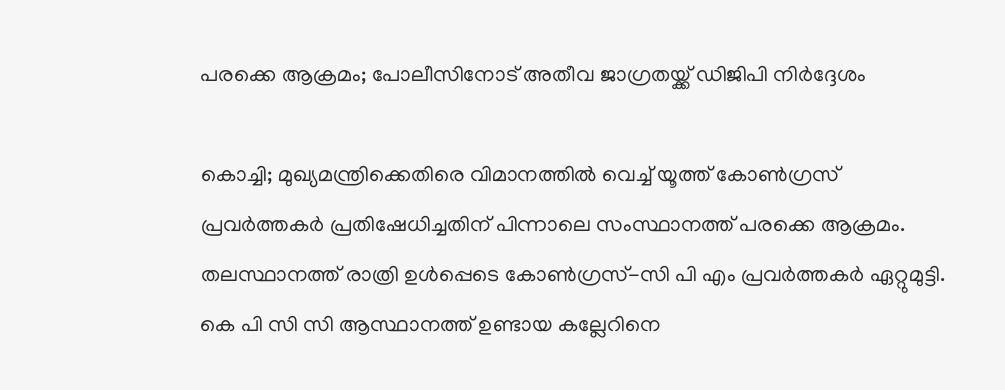പരക്കെ ആക്രമം; പോലീസിനോട് അതീവ ജാഗ്രതയ്ക്ക് ഡിജിപി നിർദ്ദേശം

കൊച്ചി; മുഖ്യമന്ത്രിക്കെതിരെ വിമാനത്തിൽ വെച്ച് യൂത്ത് കോൺഗ്രസ് പ്രവർത്തകർ പ്രതിഷേധിച്ചതിന് പിന്നാലെ സംസ്ഥാനത്ത് പരക്കെ ആക്രമം. തലസ്ഥാനത്ത് രാത്രി ഉൾപ്പെടെ കോൺഗ്രസ്-സി പി എം പ്രവർത്തകർ ഏറ്റുമുട്ടി. കെ പി സി സി ആസ്ഥാനത്ത് ഉണ്ടായ കല്ലേറിനെ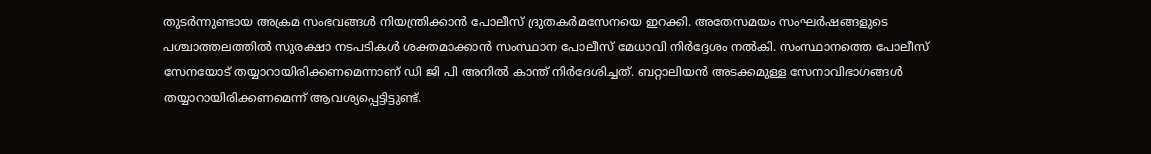തുടർന്നുണ്ടായ അക്രമ സംഭവങ്ങൾ നിയന്ത്രിക്കാൻ പോലീസ് ദ്രുതകർമസേനയെ ഇറക്കി. അതേസമയം സംഘർഷങ്ങളുടെ പശ്ചാത്തലത്തിൽ സുരക്ഷാ നടപടികള്‍ ശക്തമാക്കാന്‍ സംസ്ഥാന പോലീസ് മേധാവി നിർദ്ദേശം നൽകി. സംസ്ഥാനത്തെ പോലീസ് സേനയോട് തയ്യാറായിരിക്കണമെന്നാണ് ഡി ജി പി അനില്‍ കാന്ത് നിര്‍ദേശിച്ചത്. ബറ്റാലിയന്‍ അടക്കമുള്ള സേനാവിഭാഗങ്ങള്‍ തയ്യാറായിരിക്കണമെന്ന് ആവശ്യപ്പെട്ടിട്ടുണ്ട്.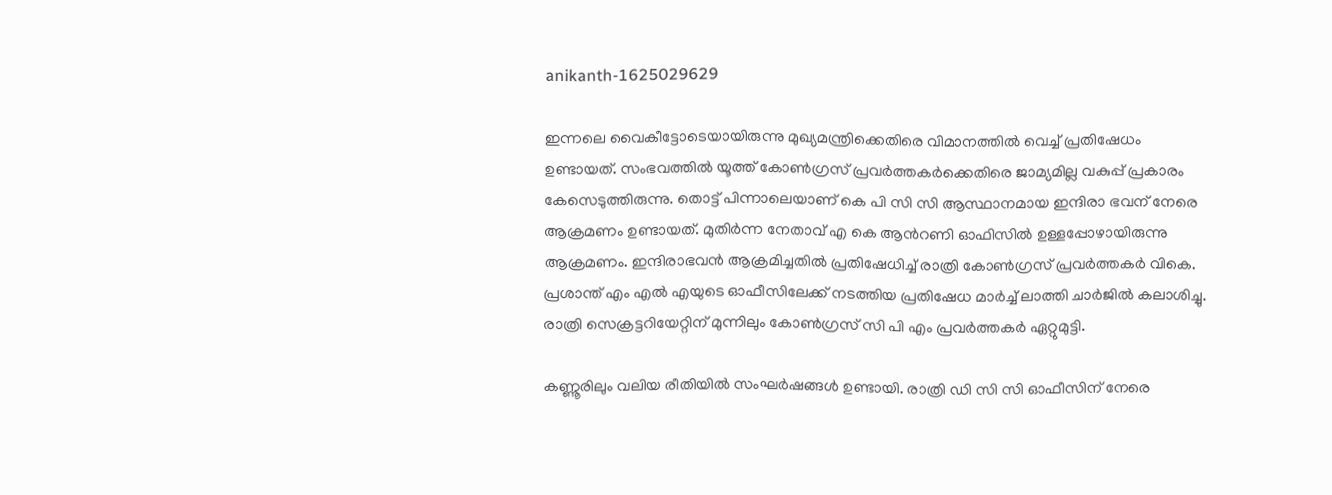anikanth-1625029629

ഇന്നലെ വൈകീട്ടോടെയായിരുന്നു മുഖ്യമന്ത്രിക്കെതിരെ വിമാനത്തിൽ വെച്ച് പ്രതിഷേധം ഉണ്ടായത്. സംഭവത്തിൽ യൂത്ത് കോൺഗ്രസ് പ്രവർത്തകർക്കെതിരെ ജാമ്യമില്ല വകുപ്പ് പ്രകാരം കേസെടുത്തിരുന്നു. തൊട്ട് പിന്നാലെയാണ് കെ പി സി സി ആസ്ഥാനമായ ഇന്ദിരാ ഭവന് നേരെ ആക്രമണം ഉണ്ടായത്. മുതിർന്ന നേതാവ് എ കെ ആന്‍റണി ഓഫിസില്‍ ഉള്ളപ്പോഴായിരുന്നു ആക്രമണം. ഇന്ദിരാഭവന്‍ ആക്രമിച്ചതില്‍ പ്രതിഷേധിച്ച് രാത്രി കോൺഗ്രസ് പ്രവർത്തകർ വികെ. പ്രശാന്ത് എം എൽ എയുടെ ഓഫീസിലേക്ക് നടത്തിയ പ്രതിഷേധ മാർച്ച് ലാത്തി ചാർജിൽ കലാശിച്ചു. രാത്രി സെക്രട്ടറിയേറ്റിന് മുന്നിലും കോൺഗ്രസ് സി പി എം പ്രവർത്തകർ ഏറ്റുമുട്ടി.

കണ്ണൂരിലും വലിയ രീതിയിൽ സംഘർഷങ്ങൾ ഉണ്ടായി. രാത്രി ഡി സി സി ഓഫീസിന് നേരെ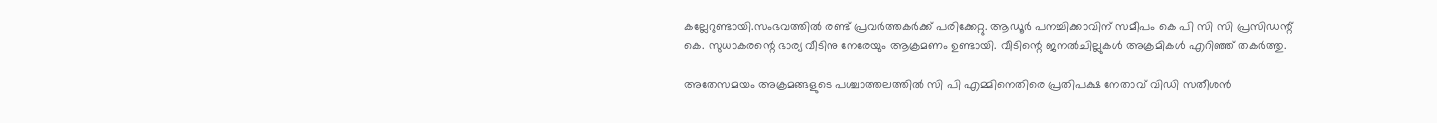കല്ലേറുണ്ടായി.സംഭവത്തിൽ രണ്ട് പ്രവർത്തകർക്ക് പരിക്കേറ്റു. ആഡൂര്‍ പനച്ചിക്കാവിന് സമീപം കെ പി സി സി പ്രസിഡന്റ് കെ. സുധാകരന്റെ ഭാര്യ വീടിനു നേരേയും ആക്രമണം ഉണ്ടായി. വീടിന്റെ ജനൽചില്ലുകൾ അക്രമികൾ എറിഞ്ഞ് തകർത്തു.

അതേസമയം അക്രമങ്ങളുടെ പശ്ചാത്തലത്തിൽ സി പി എമ്മിനെതിരെ പ്രതിപക്ഷ നേതാവ് വിഡി സതീശൻ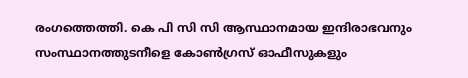രംഗത്തെത്തി. കെ പി സി സി ആസ്ഥാനമായ ഇന്ദിരാഭവനും സംസ്ഥാനത്തുടനീളെ കോണ്‍ഗ്രസ് ഓഫീസുകളും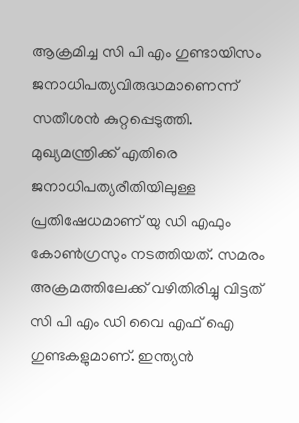ആക്രമിച്ച സി പി എം ഗുണ്ടായിസം ജനാധിപത്യവിരുദ്ധമാണെന്ന് സതീശൻ കുറ്റപ്പെടുത്തി. മുഖ്യമന്ത്രിക്ക് എതിരെ ജനാധിപത്യരീതിയിലുള്ള പ്രതിഷേധമാണ് യു ഡി എഫും കോണ്‍ഗ്രസും നടത്തിയത്. സമരം അക്രമത്തിലേക്ക് വഴിതിരിച്ചു വിട്ടത് സി പി എം ഡി വൈ എഫ് ഐ ഗുണ്ടകളുമാണ്. ഇന്ത്യന്‍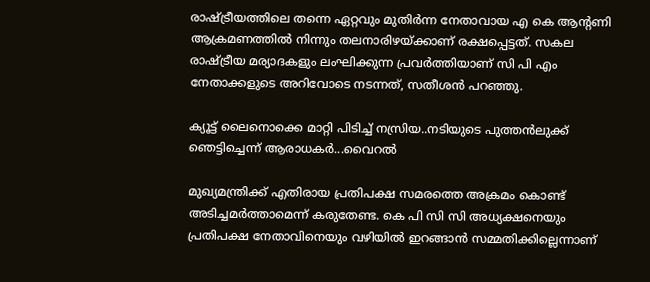രാഷ്ട്രീയത്തിലെ തന്നെ ഏറ്റവും മുതിര്‍ന്ന നേതാവായ എ കെ ആന്റണി ആക്രമണത്തില്‍ നിന്നും തലനാരിഴയ്ക്കാണ് രക്ഷപ്പെട്ടത്. സകല രാഷ്ട്രീയ മര്യാദകളും ലംഘിക്കുന്ന പ്രവര്‍ത്തിയാണ് സി പി എം നേതാക്കളുടെ അറിവോടെ നടന്നത്, സതീശൻ പറഞ്ഞു.

ക്യൂട്ട് ലൈനൊക്കെ മാറ്റി പിടിച്ച് നസ്രിയ..നടിയുടെ പുത്തൻലുക്ക് ഞെട്ടിച്ചെന്ന് ആരാധകർ...വൈറൽ

മുഖ്യമന്ത്രിക്ക് എതിരായ പ്രതിപക്ഷ സമരത്തെ അക്രമം കൊണ്ട് അടിച്ചമര്‍ത്താമെന്ന് കരുതേണ്ട. കെ പി സി സി അധ്യക്ഷനെയും പ്രതിപക്ഷ നേതാവിനെയും വഴിയില്‍ ഇറങ്ങാന്‍ സമ്മതിക്കില്ലെന്നാണ്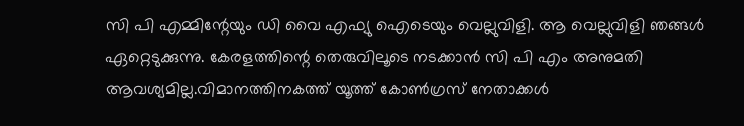സി പി എമ്മിന്റേയും ഡി വൈ എഫ്യു ഐടെയും വെല്ലുവിളി. ആ വെല്ലുവിളി ഞങ്ങള്‍ ഏറ്റെടുക്കുന്നു. കേരളത്തിന്റെ തെരുവിലൂടെ നടക്കാന്‍ സി പി എം അനുമതി ആവശ്യമില്ല.വിമാനത്തിനകത്ത് യൂത്ത് കോണ്‍ഗ്രസ് നേതാക്കള്‍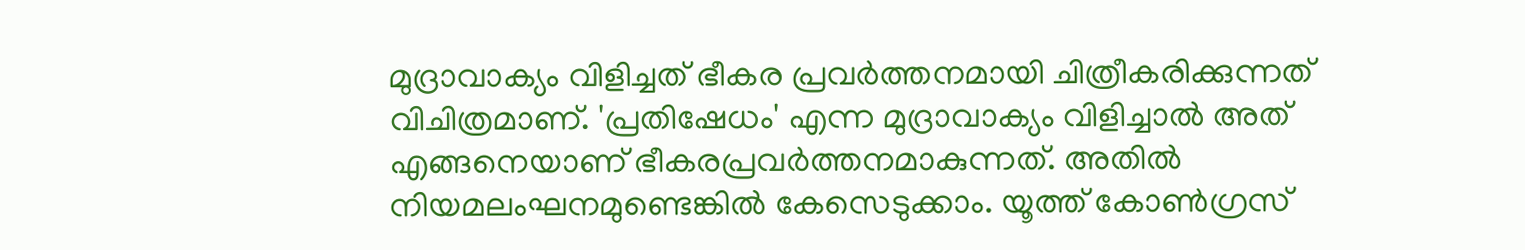മുദ്രാവാക്യം വിളിച്ചത് ഭീകര പ്രവര്‍ത്തനമായി ചിത്രീകരിക്കുന്നത് വിചിത്രമാണ്. 'പ്രതിഷേധം' എന്ന മുദ്രാവാക്യം വിളിച്ചാല്‍ അത് എങ്ങനെയാണ് ഭീകരപ്രവര്‍ത്തനമാകുന്നത്. അതില്‍ നിയമലംഘനമുണ്ടെങ്കില്‍ കേസെടുക്കാം. യൂത്ത് കോണ്‍ഗ്രസ്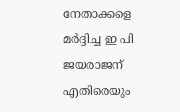നേതാക്കളെ മര്‍ദ്ദിച്ച ഇ പി ജയരാജന് എതിരെയും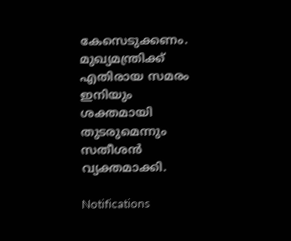കേസെടുക്കണം. മുഖ്യമന്ത്രിക്ക് എതിരായ സമരം ഇനിയും ശക്തമായി തുടരുമെന്നും സതീശൻ വ്യക്തമാക്കി.

Notifications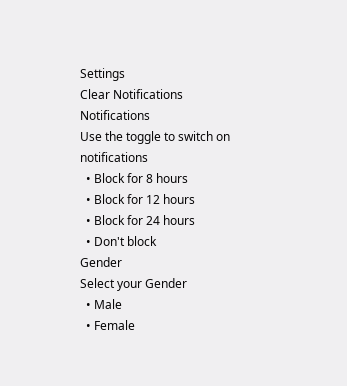Settings
Clear Notifications
Notifications
Use the toggle to switch on notifications
  • Block for 8 hours
  • Block for 12 hours
  • Block for 24 hours
  • Don't block
Gender
Select your Gender
  • Male
  • Female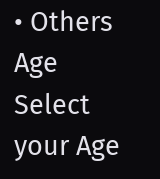• Others
Age
Select your Age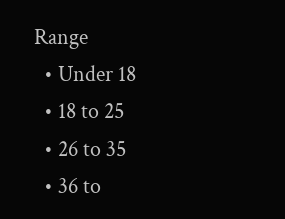Range
  • Under 18
  • 18 to 25
  • 26 to 35
  • 36 to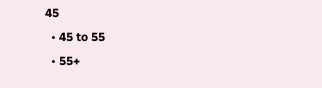45
  • 45 to 55
  • 55+